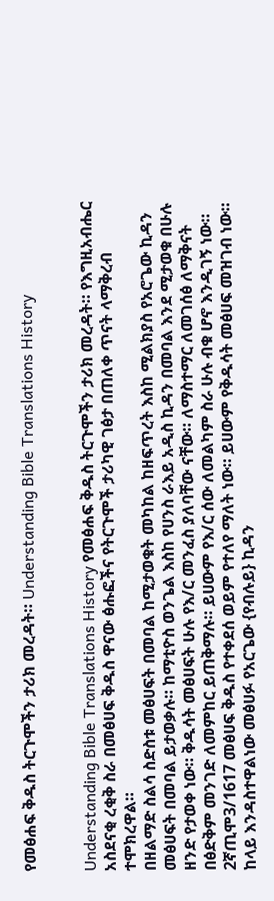የመፅሐፍ ቅዱስ ትርጉሞችን ታሪክ መረዳት። Understanding Bible Translations History


Understanding Bible Translations History የመፅሐፍ ቅዱስ ትርጉሞችን ታሪክ መረዳት። የእግዚአብሔር አስደናቂ ረቂቅ ስራ በመፅሀፍ ቅዱስ ዋናው ፅሑፎችና የትርጉሞች ታሪካዊ ገፅታ በጠለቀ ጥናት ላማቅረብ ተሞክረዋል።
በዘልማድ ስልሳ ስድስቱ መፅሀፍት በመባል ከሚታወቁት መካከል ከዘፍጥረት እስከ ሚልክያስ የአሮጌው ኪዳን መፅሀፍት በመባል ይታወቃሉ። ከማቲዮስ ወንጌል እስከ የሀንስ ራእይ አዲስ ኪዳን በመባል እንደ ሚታወቁ በሁሉ ዘንድ የታወቀ ነው። ቅዱሳት መፅሀፍት ሁሉ የእ/ር መንፈስ ያለባቸው ናቸው። ለማስተማር ለመገሰፅ ለማቅናት በፅድቅም መንገድ ለመምከር ይጠቅማሉ። ይሀውም የእ/ር ሰው ለመልካም ስራ ሁሉ ብቁ ሆኖ እንዲገኝ ነው። 2ኛጢሞ3/1617 መፅሀፍ ቅዱስ የተቀደሰ ወይም የተለየ ማለት ነው። ይሀውም የቅዱሳት መፅሀፍ መዝገብ ነው። ከላይ እንዳስተዋልነው መፅሀፉ የአርጌው {የብሉይ} ኪዳን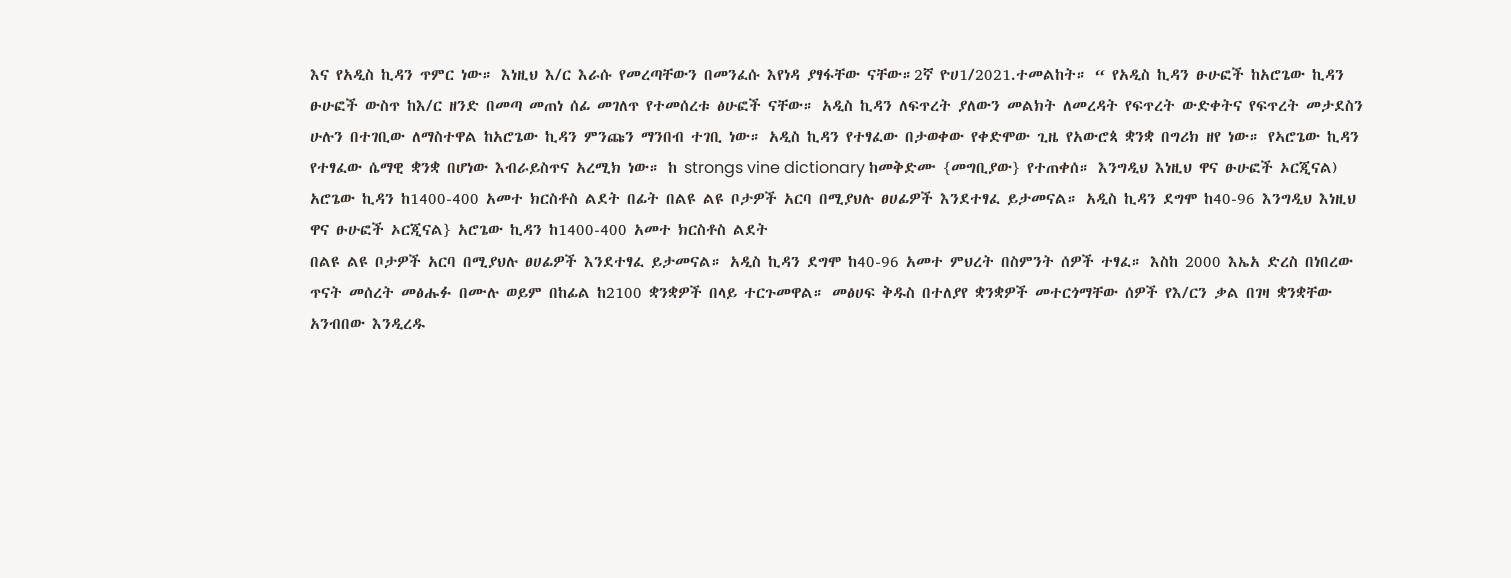እና የአዲስ ኪዳን ጥምር ነው። እነዚህ እ/ር እራሱ የመረጣቸውን በመንፈሱ እየነዳ ያፃፋቸው ናቸው።2ኛ ዮሀ1/2021.ተመልከት። “ የአዲስ ኪዳን ፁሁፎች ከአሮጌው ኪዳን ፁሁፎች ውስጥ ከእ/ር ዘንድ በመጣ መጠነ ሰፊ መገለጥ የተመሰረቱ ፅሁፎች ናቸው። አዲስ ኪዳን ለፍጥረት ያለውን መልክት ለመረዳት የፍጥረት ውድቀትና የፍጥረት መታደስን ሁሉን በተገቢው ለማስተዋል ከአሮጌው ኪዳን ምንጩን ማንበብ ተገቢ ነው። አዲስ ኪዳን የተፃፈው በታወቀው የቀድሞው ጊዜ የአውሮጳ ቋንቋ በግሪክ ዘየ ነው። የኣሮጌው ኪዳን የተፃፈው ሴማዊ ቋንቋ በሆነው እብራይስጥና አረሚክ ነው። ከ strongs vine dictionary ከመቅድሙ {መግቢያው} የተጠቀሰ። እንግዲህ እነዚህ ዋና ፁሁፎች ኦርጂናል) አሮጌው ኪዳን ከ1400-400 አመተ ክርስቶስ ልደት በፊት በልዩ ልዩ ቦታዎች አርባ በሚያህሉ ፀሀፊዎች እንደተፃፈ ይታመናል። አዲስ ኪዳን ደግሞ ከ40-96 እንግዲህ እነዚህ ዋና ፁሁፎች ኦርጂናል} አሮጌው ኪዳን ከ1400-400 አመተ ክርስቶስ ልደት
በልዩ ልዩ ቦታዎች አርባ በሚያህሉ ፀሀፊዎች እንደተፃፈ ይታመናል። አዲስ ኪዳን ደግሞ ከ40-96 አመተ ምህረት በስምንት ሰዎች ተፃፈ። እስከ 2000 እኤአ ድረስ በነበረው ጥናት መሰረት መፅሑፉ በሙሉ ወይም በከፊል ከ2100 ቋንቋዎች በላይ ተርጉመዋል። መፅሀፍ ቅዱስ በተለያየ ቋንቋዎች መተርጎማቸው ሰዎች የእ/ርን ቃል በገዛ ቋንቋቸው አንብበው እንዲረዱ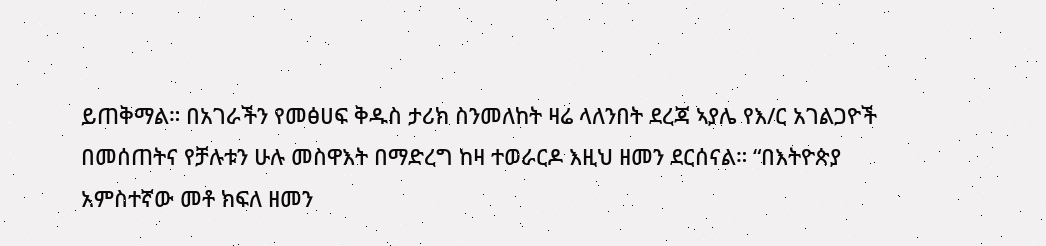ይጠቅማል። በአገራችን የመፅሀፍ ቅዱስ ታሪክ ስንመለከት ዛሬ ላለንበት ደረጃ ኣያሌ የእ/ር አገልጋዮች በመሰጠትና የቻሉቱን ሁሉ መስዋእት በማድረግ ከዛ ተወራርዶ እዚህ ዘመን ደርሰናል። “በእትዮጵያ አምስተኛው መቶ ክፍለ ዘመን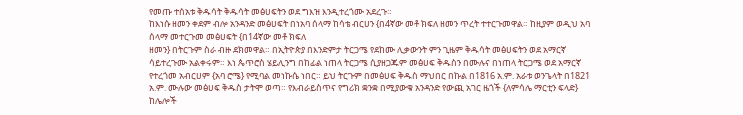የመጡ ተሰአቱ ቅዱሳት ቅዱሳት መፅሀፍትን ወደ ግእዝ እንዲተረጎሙ አደረጉ።
ከእነሱ ዘመን ቀደም ብሎ አንዳንድ መፅሀፍት በነአባ ሰላማ ከሳቴ ብርሀን {በ4ኛው መቶ ክፍለ ዘመን ጥረት ተተርጉመዋል። ከዚያም ወዲህ አባ ሰላማ መተርጉመ መፅሀፍት {በ14ኛው መቶ ክፍለ
ዘመን} በትርጉም ስራ ብዙ ደክመዋል። በኢትዮጵያ በእንድምታ ትርጋሜ የደከሙ ሊቃውንት ምን ጊዜም ቅዱሳት መፅሀፍትን ወደ አማርኛ ሳይተረጉሙ አልቀሩም። እነ ጴጥሮስ ሄይሊንግ በከፊል ነጠላ ትርጋሜ ሲያዘጋጁም መፅሀፍ ቅዱስን በሙሉና በነጠላ ትርጋሜ ወደ አማርኛ የተረጎመ አብርሀም {አባ ሮሜ} የሚባል መነኩሴ ነበር። ይህ ትርጉም በመፅሀፍ ቅዱስ ማህበር በኩል በ1816 አ.ም. አራቱ ወንጌላት በ1821 አ.ም. ሙሉው መፅሀፍ ቅዱስ ታትሞ ወጣ። የእብራይስጥና የግሪክ ቋንቋ በሚያውቁ አንዳንድ የውጪ አገር ዜጎች {ለምሳሌ ማርቲን ፍላድ} ከሌሎች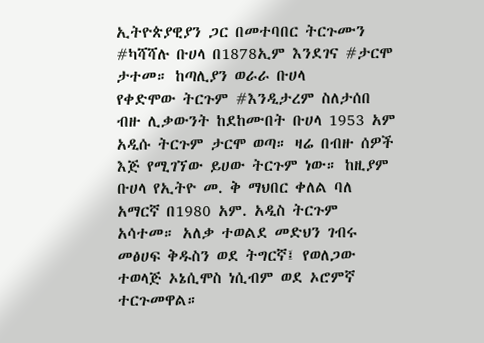ኢትዮጵያዊያን ጋር በመተባበር ትርጉሙን #ካሻሻሉ ቡሀላ በ1878ኢም እንደገና #ታርሞ ታተመ። ከጣሊያን ወራራ ቡሀላ
የቀድሞው ትርጉም #እንዲታረም ስለታሰበ ብዙ ሊቃውንት ከደከሙበት ቡሀላ 1953 አም አዲሱ ትርጉም ታርሞ ወጣ። ዛሬ በብዙ ሰዎች እጅ የሚገኘው ይሀው ትርጉም ነው። ከዚያም ቡሀላ የኢትዮ መ. ቅ ማህበር ቀለል ባለ አማርኛ በ1980 አም. አዲስ ትርጉም አሳተመ። አለቃ ተወልደ መድህን ገብሩ መፅሀፍ ቅዱስን ወደ ትግርኛ፤ የወለጋው ተወላጅ ኦኔሲሞስ ነሲብም ወደ ኦሮምኛ ተርጉመዋል።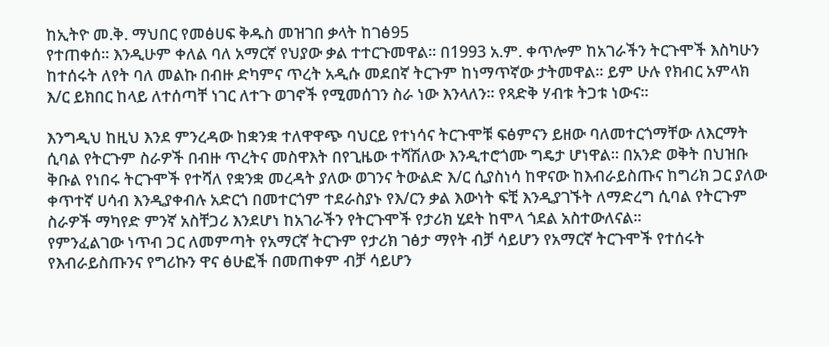ከኢትዮ መ.ቅ. ማህበር የመፅሀፍ ቅዱስ መዝገበ ቃላት ከገፅ95
የተጠቀሰ። እንዲሁም ቀለል ባለ አማርኛ የህያው ቃል ተተርጉመዋል። በ1993 አ.ም. ቀጥሎም ከአገራችን ትርጉሞች እስካሁን ከተሰሩት ለየት ባለ መልኩ በብዙ ድካምና ጥረት አዲሱ መደበኛ ትርጉም ከነማጥኛው ታትመዋል። ይም ሁሉ የክብር አምላክ እ/ር ይክበር ከላይ ለተሰጣቸ ነገር ለተጉ ወገኖች የሚመሰገን ስራ ነው እንላለን። የጻድቅ ሃብቱ ትጋቱ ነውና።

እንግዲህ ከዚህ እንደ ምንረዳው ከቋንቋ ተለዋዋጭ ባህርይ የተነሳና ትርጉሞቹ ፍፅምናን ይዘው ባለመተርጎማቸው ለእርማት ሲባል የትርጉም ስራዎች በብዙ ጥረትና መስዋእት በየጊዜው ተሻሽለው እንዲተሮጎሙ ግዴታ ሆነዋል። በአንድ ወቅት በህዝቡ ቅቡል የነበሩ ትርጉሞች የተሻለ የቋንቋ መረዳት ያለው ወገንና ትውልድ እ/ር ሲያስነሳ ከዋናው ከእብራይስጡና ከግሪክ ጋር ያለው ቀጥተኛ ሀሳብ እንዲያቀብሉ አድርጎ በመተርጎም ተደራስያኑ የእ/ርን ቃል እውነት ፍቺ እንዲያገኙት ለማድረግ ሲባል የትርጉም ስራዎች ማካየድ ምንኛ አስቸጋሪ እንደሆነ ከአገራችን የትርጉሞች የታሪክ ሂደት ከሞላ ጎደል አስተውለናል።
የምንፈልገው ነጥብ ጋር ለመምጣት የአማርኛ ትርጉም የታሪክ ገፅታ ማየት ብቻ ሳይሆን የአማርኛ ትርጉሞች የተሰሩት የእብራይስጡንና የግሪኩን ዋና ፅሁፎች በመጠቀም ብቻ ሳይሆን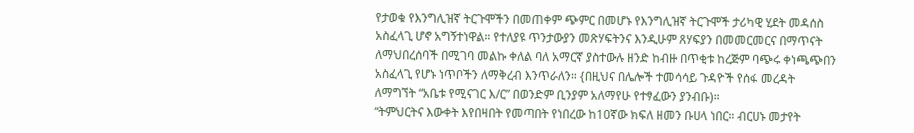የታወቁ የእንግሊዝኛ ትርጉሞችን በመጠቀም ጭምር በመሆኑ የእንግሊዝኛ ትርጉሞች ታሪካዊ ሂደት መዳሰስ አስፈላጊ ሆኖ አግኝተነዋል። የተለያዩ ጥንታውያን መጽሃፍትንና እንዲሁም ጸሃፍያን በመመርመርና በማጥናት ለማህበረሰባች በሚገባ መልኩ ቀለል ባለ አማርኛ ያስተውሉ ዘንድ ከብዙ በጥቂቱ ከረጅም ባጭሩ ቀነጫጭበን አስፈላጊ የሆኑ ነጥቦችን ለማቅረብ እንጥራለን። {በዚህና በሌሎች ተመሳሳይ ጉዳዮች የሰፋ መረዳት ለማግኘት “አቤቱ የሚናገር እ/ር” በወንድም ቢንያም አለማየሁ የተፃፈውን ያንብቡ)።
“ትምህርትና እውቀት እየበዛበት የመጣበት የነበረው ከ10ኛው ክፍለ ዘመን ቡሀላ ነበር። ብርሀኑ መታየት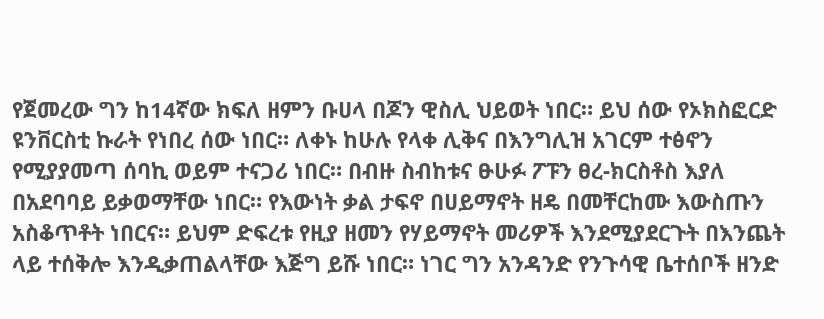የጀመረው ግን ከ14ኛው ክፍለ ዘምን ቡሀላ በጆን ዊስሊ ህይወት ነበር። ይህ ሰው የኦክስፎርድ ዩንቨርስቲ ኩራት የነበረ ሰው ነበር። ለቀኑ ከሁሉ የላቀ ሊቅና በእንግሊዝ አገርም ተፅኖን የሚያያመጣ ሰባኪ ወይም ተናጋሪ ነበር። በብዙ ስብከቱና ፁሁፉ ፖፑን ፀረ-ክርስቶስ እያለ በአደባባይ ይቃወማቸው ነበር። የእውነት ቃል ታፍኖ በሀይማኖት ዘዴ በመቸርከሙ እውስጡን አስቆጥቶት ነበርና። ይህም ድፍረቱ የዚያ ዘመን የሃይማኖት መሪዎች እንደሚያደርጉት በእንጨት ላይ ተሰቅሎ እንዲቃጠልላቸው እጅግ ይሹ ነበር። ነገር ግን አንዳንድ የንጉሳዊ ቤተሰቦች ዘንድ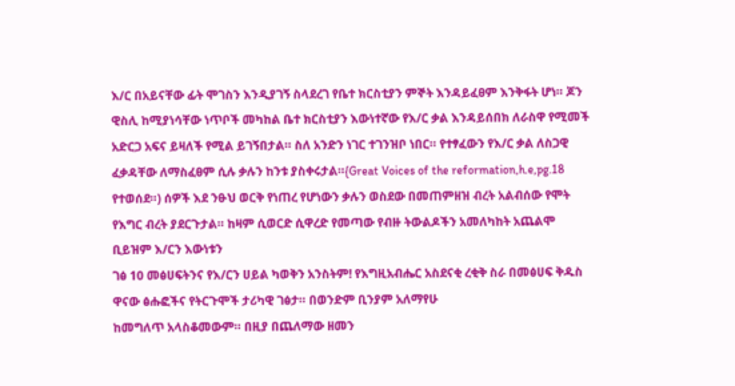እ/ር በአይናቸው ፊት ሞገስን እንዲያገኝ ስላደረገ የቤተ ክርስቲያን ምኞት እንዳይፈፀም እንቅፋት ሆነ። ጆን ዊስሊ ከሚያነሳቸው ነጥቦች መካከል ቤተ ክርስቲያን እውነተኛው የእ/ር ቃል እንዳይሰበክ ለራስዋ የሚመች አድርጋ አፍና ይዛለች የሚል ይገኝበታል። ስለ አንድን ነገር ተገንዝቦ ነበር። የተፃፈውን የእ/ር ቃል ለስጋዊ ፈቃዳቸው ለማስፈፀም ሲሉ ቃሉን ከንቱ ያስቀሩታል።{Great Voices of the reformation,h.e,pg.18 የተወሰደ።) ሰዎች እደ ንፁህ ወርቅ የነጠረ የሆነውን ቃሉን ወስደው በመጠምዘዝ ብረት አልብሰው የሞት የእግር ብረት ያደርጉታል። ከዛም ሲወርድ ሲዋረድ የመጣው የብዙ ትውልዶችን አመለካከት አጨልሞ ቢይዝም እ/ርን እውነቱን
ገፅ 10 መፅሀፍትንና የእ/ርን ሀይል ካወቅን አንስትም! የእግዚአብሔር አስደናቂ ረቂቅ ስራ በመፅሀፍ ቅዱስ ዋናው ፅሑፎችና የትርጉሞች ታሪካዊ ገፅታ። በወንድም ቢንያም አለማየሁ
ከመግለጥ አላስቆመውም። በዚያ በጨለማው ዘመን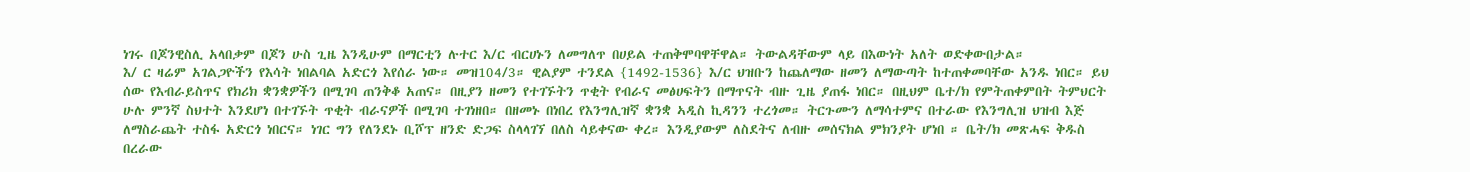ነገሩ በጆንዊስሊ አላበቃም በጆን ሁስ ጊዜ እንዲሁም በማርቲን ሉተር እ/ር ብርሀኑን ለመግለጥ በሀይል ተጠቅሞባዋቸዋል። ትውልዳቸውም ላይ በእውነት አለት ወድቀውበታል።
እ/ ር ዛሬም አገልጋዮችን የእሳት ነበልባል አድርጎ እየሰራ ነው። መዝ104/3። ዊልያም ተንደል {1492-1536} እ/ር ህዝቡን ከጨለማው ዘመን ለማውጣት ከተጠቀመባቸው አንዱ ነበር። ይህ ሰው የእብራይስጥና የክሪክ ቋንቋዎችን በሚገባ ጠንቅቆ አጠና። በዚያን ዘመን የተገኙትን ጥቂት የብራና መፅሀፍትን በማጥናት ብዙ ጊዜ ያጠፋ ነበር። በዚህም ቤተ/ክ የምትጠቀምበት ትምህርት ሁሉ ምንኛ ስህተት እንደሆነ በተገኙት ጥቂት ብራናዎች በሚገባ ተገነዘበ። በዘመኑ በነበረ የእንግሊዝኛ ቋንቋ ኣዲስ ኪዳንን ተረጎመ። ትርጉሙን ለማሳተምና በተራው የእንግሊዝ ህዝብ እጅ ለማስራጨት ተስፋ አድርጎ ነበርና። ነገር ግን የለንደኑ ቢሾፕ ዘንድ ድጋፍ ስላላገኘ በለስ ሳይቀናው ቀረ። እንዲያውም ለስደትና ለብዙ መሰናክል ምክንያት ሆነበ ። ቤት/ክ መጽሓፍ ቅዱስ በረራው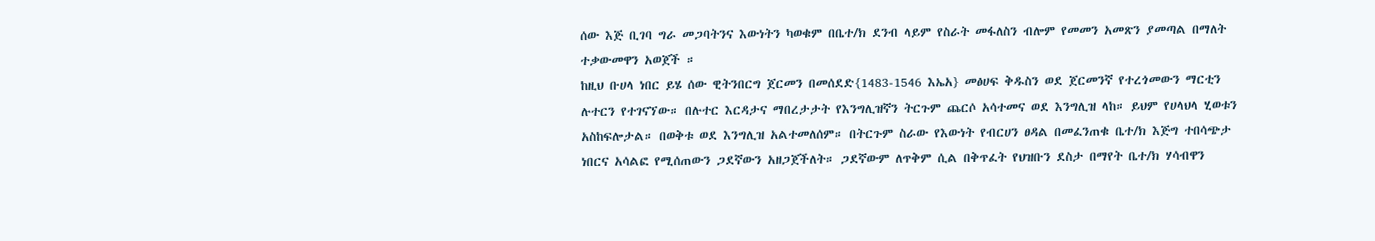ሰው እጅ ቢገባ ግራ መጋባትንና እውነትን ካወቁም በቤተ/ክ ደንብ ላይም የስራት መፋለስን ብሎም የመመን አመጽን ያመጣል በማለት ተቃውመዋን አወጀች ።
ከዚህ ቡሀላ ነበር ይሄ ሰው ዊትንበርግ ጀርመን በመሰደድ{1483-1546 እኤአ} መፅሀፍ ቅዱስን ወደ ጀርመንኛ የተረጎመውን ማርቲን ሉተርን የተገናኘው። በሉተር እርዳታና ማበረታታት የእንግሊዝኛን ትርጉም ጨርሶ አሳተመና ወደ እንግሊዝ ላከ። ይህም የሀላህላ ሂወቱን አስከፍሎታል። በወቅቱ ወደ እንግሊዝ አልተመለሰም። በትርጉም ስራው የእውነት የብርሀን ፀዳል በመፈንጠቁ ቤተ/ክ እጅግ ተበሳጭታ ነበርና አሳልፎ የሚሰጠውን ጋደኛውን አዘጋጀችለት። ጋደኛውም ለጥቅም ሲል በቅጥፈት የህዝቡን ደስታ በማየት ቤተ/ክ ሃሳብዋን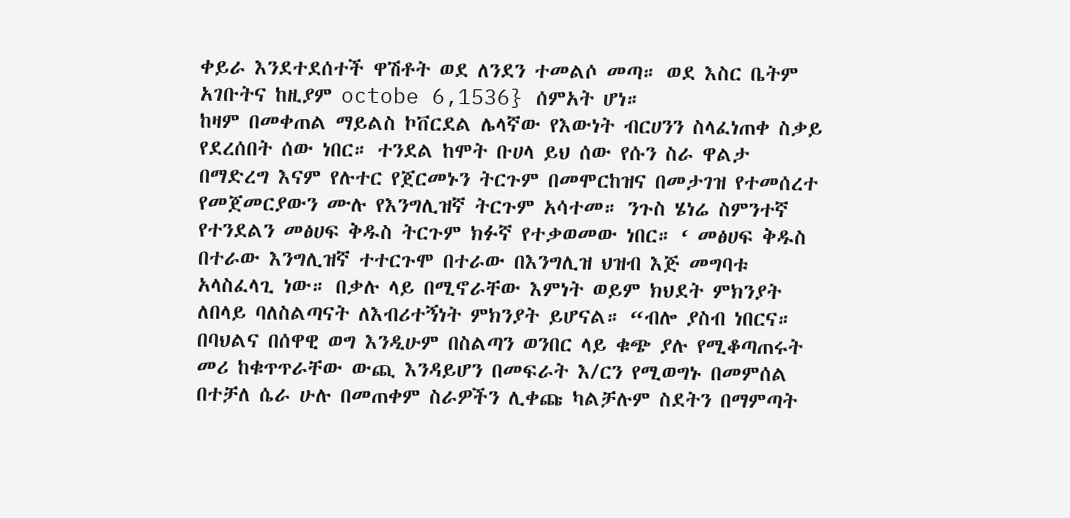ቀይራ እንደተደሰተች ዋሽቶት ወደ ለንደን ተመልሶ መጣ። ወደ እስር ቤትም አገቡትና ከዚያም octobe 6,1536} ሰምአት ሆነ።
ከዛም በመቀጠል ማይልስ ኮቨርደል ሌላኛው የእውነት ብርሀንን ስላፈነጠቀ ስቃይ የደረሰበት ሰው ነበር። ተንደል ከሞት ቡሀላ ይህ ሰው የሱን ስራ ዋልታ በማድረግ እናም የሉተር የጀርመኑን ትርጉም በመሞርከዝና በመታገዝ የተመሰረተ የመጀመርያውን ሙሉ የእንግሊዝኛ ትርጉም አሳተመ። ንጉስ ሄነሬ ስምንተኛ የተንደልን መፅሀፍ ቅዱስ ትርጉም ክፉኛ የተቃወመው ነበር። ‘ መፅሀፍ ቅዱስ በተራው እንግሊዝኛ ተተርጉሞ በተራው በእንግሊዝ ህዝብ እጅ መግባቱ አላስፈላጊ ነው። በቃሉ ላይ በሚኖራቸው እምነት ወይም ክህደት ምክንያት ለበላይ ባለስልጣናት ለእብሪተኝነት ምክንያት ይሆናል። “ብሎ ያስብ ነበርና። በባህልና በሰዋዊ ወግ እንዲሁም በስልጣን ወንበር ላይ ቁጭ ያሉ የሚቆጣጠሩት መሪ ከቁጥጥራቸው ውጪ እንዳይሆን በመፍራት እ/ርን የሚወግኑ በመምሰል በተቻለ ሴራ ሁሉ በመጠቀም ስራዎችን ሊቀጩ ካልቻሉም ስደትን በማምጣት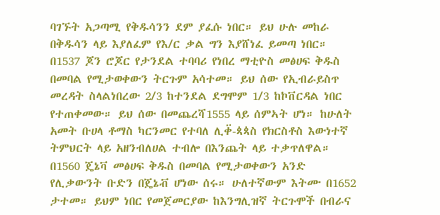ባገኙት አጋጣሚ የቅዱሳንን ደም ያፈሱ ነበር። ይህ ሁሉ መከራ በቅዱሳን ላይ እያለፈም የእ/ር ቃል ግን እያሸነፈ ይመጣ ነበር።
በ1537 ጆን ሮጆር የታንደል ተባባሪ የነበረ ማቲዮስ መፅሀፍ ቅዱስ በመባል የሚታወቀውን ትርጉም አሳተመ። ይህ ሰው የኢብራይስጥ መረዳት ስላልነበረው 2/3 ከተንደል ደግሞም 1/3 ከኮቨርዳል ነበር የተጠቀመው። ይህ ሰው በመጨረሻ1555 ላይ ሰምኣት ሆነ። ከሁለት አመት ቡሀላ ቶማስ ካርንመር የተባለ ሊቀ፟-ጳጳስ የክርስቶስ እውነተኛ ትምህርት ላይ አዘንብለሀል ተብሎ በእንጨት ላይ ተቃጥለዋል። በ1560 ጄኔቫ መፅሀፍ ቅዱስ በመባል የሚታወቀውን አንድ የሊቃውንት ቡድን በጄኔቭ ሆነው ሰሩ። ሁለተኛውም እትሙ በ1652 ታተመ። ይህም ነበር የመጀመርያው ከእንግሊዝኛ ትርጉሞች በብራና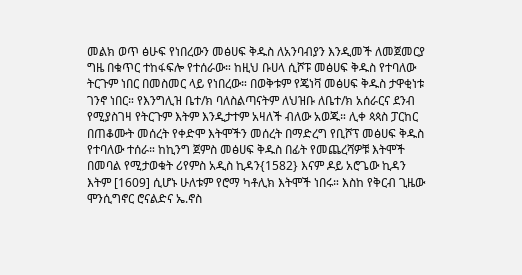መልክ ወጥ ፅሁፍ የነበረውን መፅሀፍ ቅዱስ ለአንባብያን እንዲመች ለመጀመርያ ግዜ በቁጥር ተከፋፍሎ የተሰራው። ከዚህ ቡሀላ ሲሾፑ መፅሀፍ ቅዱስ የተባለው ትርጉም ነበር በመስመር ላይ የነበረው። በወቅቱም የጄነቫ መፅሀፍ ቅዱስ ታዋቂነቱ ገንኖ ነበር። የእንግሊዝ ቤተ/ክ ባለስልጣናትም ለህዝቡ ለቤተ/ክ አሰራርና ደንብ የሚያስገዛ የትርጉም እትም እንዲታተም አዛለች ብለው አወጁ። ሊቀ ጳጳስ ፓርከር በጠቆሙት መሰረት የቀድሞ እትሞችን መሰረት በማድረግ የቢሾፕ መፅሀፍ ቅዱስ የተባለው ተሰራ። ከኪንግ ጀምስ መፅሀፍ ቅዱስ በፊት የመጨረሻዎቹ እትሞች በመባል የሚታወቁት ሪየምስ አዲስ ኪዳን{1582} እናም ዶይ አሮጌው ኪዳን እትም [1609] ሲሆኑ ሁለቱም የሮማ ካቶሊክ እትሞች ነበሩ። እስከ የቅርብ ጊዜው ሞንሲግኖር ሮናልድና ኤ.ኖስ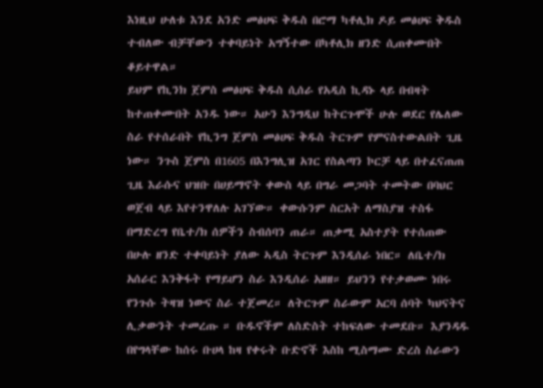እነዚህ ሁለቱ እንደ አንድ መፅሀፍ ቅዱስ በሮማ ካቶሊክ ዶይ መፅሀፍ ቅዱስ ተብለው ብቻቸውን ተቀባይነት አግኝተው በካቶሊክ ዘንድ ሲጠቀሙበት ቆይተዋል።
ይህም የኪንክ ጀምስ መፅሀፍ ቅዱስ ሲሰራ የአዲስ ኪዳኑ ላይ በብዛት ከተጠቀሙበት አንዱ ነው። አሁን እንግዲህ ከትርጉሞች ሁሉ ወደር የሌለው ስራ የተሰራበት የኪንግ ጀምስ መፅሀፍ ቅዱስ ትርጉም የምናስተውልበት ጊዜ ነው። ንጉስ ጀምስ በ1605 በእንግሊዝ አገር የስልጣን ኮርቻ ላይ በተፈናጠጠ ጊዜ እራሱና ህዝቡ በሀይማኖት ቀውስ ላይ በግራ መጋባት ተመትው በባህር ወጀብ ላይ እየተንዋለሉ አገኘው። ቀውሱንም ስርአት ለማስያዝ ተስፋ በማድረግ የቤተ/ክ ሰዎችን ስብሰባን ጠራ። ጠቃሚ አስተያት የተሰጠው በሁሉ ዘንድ ተቀባይነት ያለው ኣዲስ ትርጉም እንዲሰራ ነበር። ለቤተ/ክ አሰራር እንቅፋት የማይሆን ስራ እንዲሰራ አዘዘ። ይህንን የተቃወሙ ነበሩ የንጉሱ ትዛዝ ነውና ስራ ተጀመረ። ለትርጉም ስራውም አርባ ሰባት ካህናትና ሊቃውንት ተመረጡ ። ቡዱኖችም ለስድስት ተከፍለው ተመደቡ። እያንዳዱ በየግላቸው ከሰሩ ቡሀላ ከዛ የቀሩት ቡድኖች እስከ ሚስማሙ ድረስ ስራውን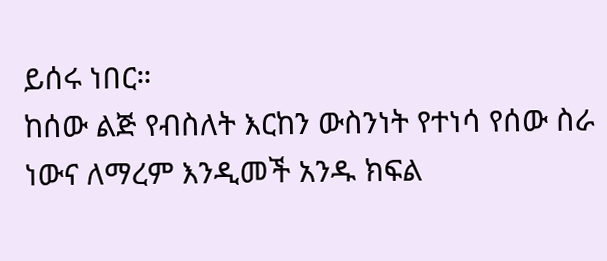ይሰሩ ነበር።
ከሰው ልጅ የብስለት እርከን ውስንነት የተነሳ የሰው ስራ ነውና ለማረም እንዲመች አንዱ ክፍል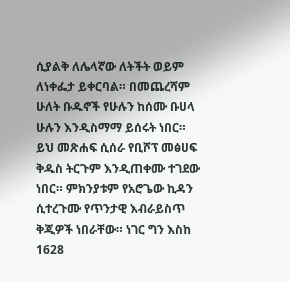ሲያልቅ ለሌላኛው ለትችት ወይም ለነቀፌታ ይቀርባል። በመጨረሻም ሁለት ቡዱኖች የሁሉን ከሰሙ ቡሀላ ሁሉን እንዲስማማ ይሰሩት ነበር። ይህ መጽሐፍ ሲሰራ የቢሾፕ መፅሀፍ ቅዱስ ትርጉም እንዲጠቀሙ ተገደው ነበር። ምክንያቱም የአሮጌው ኪዳን ሲተረጉሙ የጥንታዊ እብራይስጥ ቅጂዎች ነበራቸው። ነገር ግን እስከ 1628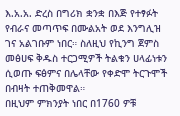እ.አ.አ. ድረስ በግሪክ ቋንቋ በእጅ የተፃፉት የብራና መጣጥፍ በሙልአት ወደ እንግሊዝ ገና አልገቡም ነበር። ስለዚህ የኪንግ ጀምስ መፅሀፍ ቅዱስ ተርጋሚዎች ትልቁን ሀላፊነቱን ሲወጡ ፍፅምና በሌላቸው የቀድሞ ትርጉሞች በብዛት ተጠቅመዋል።
በዚህም ምክንያት ነበር በ1760 ዎቹ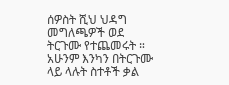ሰዎስት ሺህ ህዳግ መግለጫዎች ወደ ትርጉሙ የተጨመሩት ። አሁንም እንካን በትርጉሙ ላይ ላሉት ስተቶች ቃል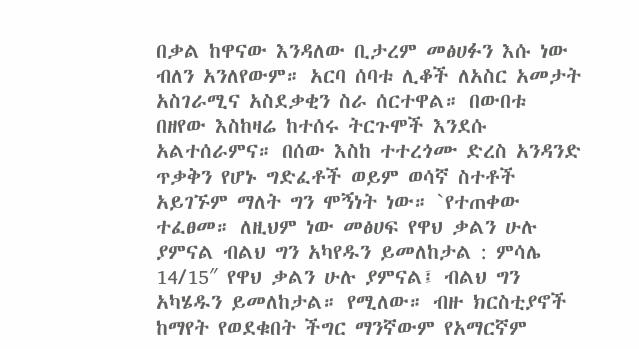በቃል ከዋናው እንዳለው ቢታረም መፅሀፉን እሱ ነው ብለን አንለየውም። አርባ ሰባቱ ሊቆች ለአስር አመታት አስገራሚና አስደቃቂን ስራ ሰርተዋል። በውበቱ በዘየው እስከዛሬ ከተሰሩ ትርጉሞች እንደሱ አልተሰራምና። በሰው እስከ ተተረጎሙ ድረስ አንዳንድ ጥቃቅን የሆኑ ግድፈቶች ወይም ወሳኛ ስተቶች አይገኙም ማለት ግን ሞኝነት ነው። `የተጠቀው ተፈፀመ። ለዚህም ነው መፅሀፍ የዋህ ቃልን ሁሉ ያምናል ብልህ ግን አካየዱን ይመለከታል : ምሳሌ 14/15″ የዋህ ቃልን ሁሉ ያምናል፤ ብልህ ግን አካሄዱን ይመለከታል። የሚለው። ብዙ ክርስቲያኖች ከማየት የወደቁበት ችግር ማንኛውም የአማርኛም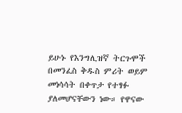ይሁኑ የእንግሊዝኛ ትርጉሞች በመንፈስ ቅዱስ ምሪት ወይም መነሳሳት በቀጥታ የተፃፉ ያለመሆናቸውን ነው። የዋናው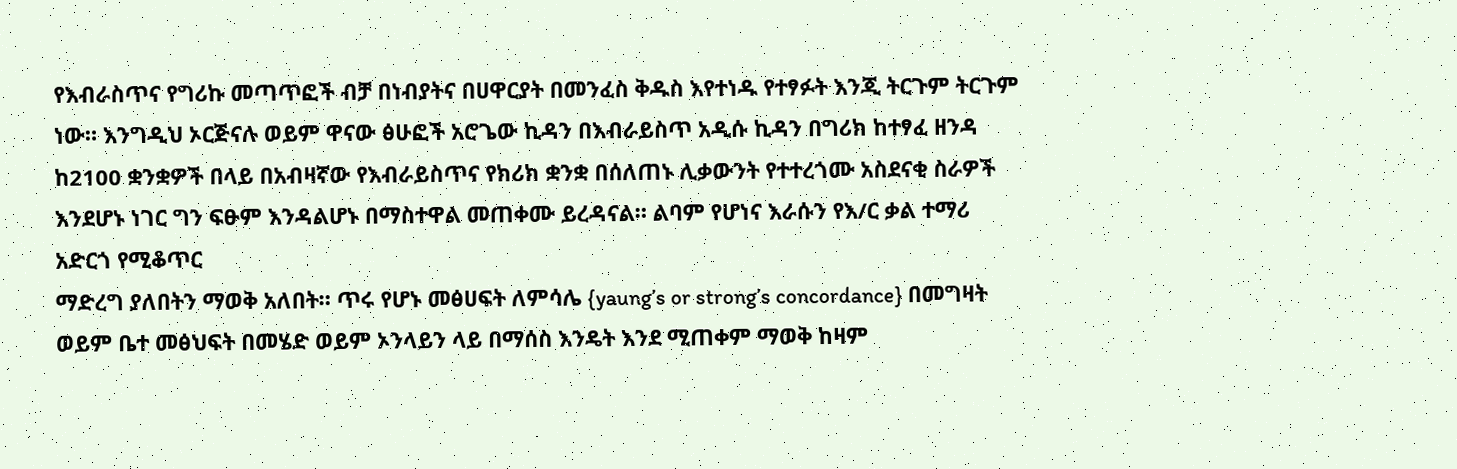የእብራስጥና የግሪኩ መጣጥፎች ብቻ በነብያትና በሀዋርያት በመንፈስ ቅዱስ እየተነዱ የተፃፉት እንጂ ትርጉም ትርጉም ነው። እንግዲህ ኦርጅናሉ ወይም ዋናው ፅሁፎች አሮጌው ኪዳን በእብራይስጥ አዲሱ ኪዳን በግሪክ ከተፃፈ ዘንዳ ከ2100 ቋንቋዎች በላይ በአብዛኛው የእብራይስጥና የክሪክ ቋንቋ በሰለጠኑ ሊቃውንት የተተረጎሙ አስደናቂ ስራዎች እንደሆኑ ነገር ግን ፍፁም እንዳልሆኑ በማስተዋል መጠቀሙ ይረዳናል። ልባም የሆነና እራሱን የእ/ር ቃል ተማሪ አድርጎ የሚቆጥር
ማድረግ ያለበትን ማወቅ አለበት። ጥሩ የሆኑ መፅሀፍት ለምሳሌ {yaung’s or strong’s concordance} በመግዛት ወይም ቤተ መፅህፍት በመሄድ ወይም ኦንላይን ላይ በማሰስ እንዴት እንደ ሚጠቀም ማወቅ ከዛም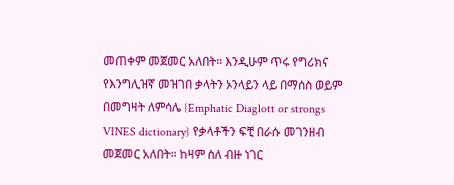መጠቀም መጀመር አለበት። እንዲሁም ጥሩ የግሪክና የእንግሊዝኛ መዝገበ ቃላትን ኦንላይን ላይ በማሰስ ወይም በመግዛት ለምሳሌ {Emphatic Diaglott or strongs VINES dictionary} የቃላቶችን ፍቺ በራሱ መገንዘብ መጀመር አለበት። ከዛም ስለ ብዙ ነገር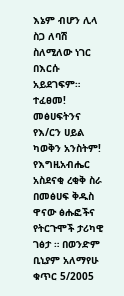እኔም ብሆን ሊላ ስጋ ለባሽ ስለሚለው ነገር በእርሱ አይደገፍም። ተፈፀመ!
መፅሀፍትንና የእ/ርን ሀይል ካወቅን አንስትም! የእግዚአብሔር አስደናቂ ረቂቅ ስራ በመፅሀፍ ቅዱስ ዋናው ፅሑፎችና የትርጉሞች ታሪካዊ ገፅታ ። በወንድም ቢኒያም አለማየሁ ቁጥር 5/2005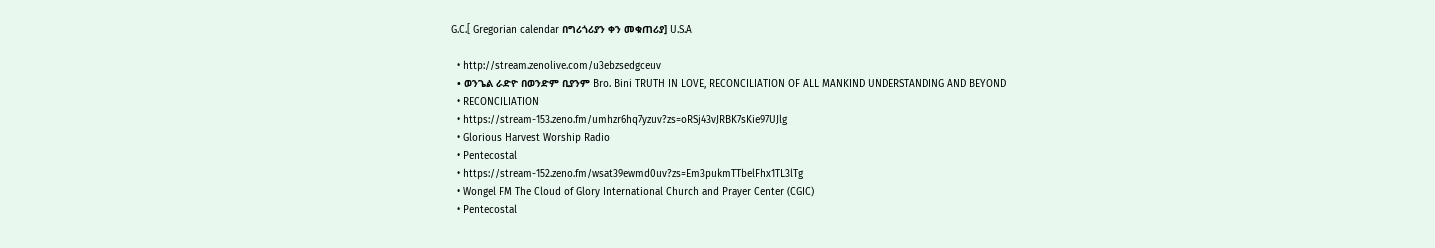G.C.[ Gregorian calendar በግሪጎሪያን ቀን መቁጠሪያ] U.S.A

  • http://stream.zenolive.com/u3ebzsedgceuv
  • ወንጌል ራድዮ በወንድም ቢያንም Bro. Bini TRUTH IN LOVE, RECONCILIATION OF ALL MANKIND UNDERSTANDING AND BEYOND
  • RECONCILIATION
  • https://stream-153.zeno.fm/umhzr6hq7yzuv?zs=oRSj43vJRBK7sKie97UJlg
  • Glorious Harvest Worship Radio
  • Pentecostal
  • https://stream-152.zeno.fm/wsat39ewmd0uv?zs=Em3pukmTTbelFhx1TL3lTg
  • Wongel FM The Cloud of Glory International Church and Prayer Center (CGIC)
  • Pentecostal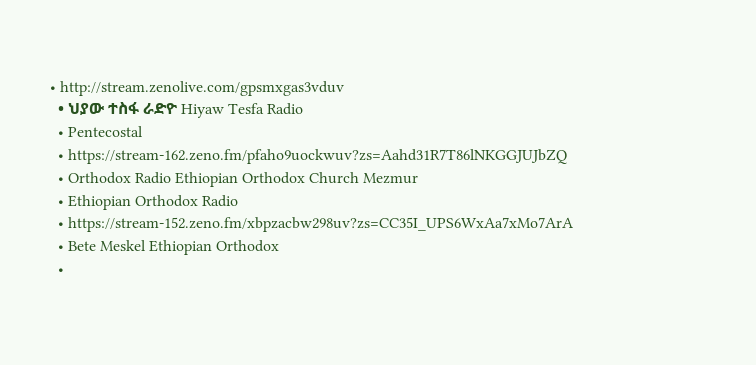• http://stream.zenolive.com/gpsmxgas3vduv
  • ህያው ተስፋ ራድዮ Hiyaw Tesfa Radio
  • Pentecostal
  • https://stream-162.zeno.fm/pfaho9uockwuv?zs=Aahd31R7T86lNKGGJUJbZQ
  • Orthodox Radio Ethiopian Orthodox Church Mezmur
  • Ethiopian Orthodox Radio
  • https://stream-152.zeno.fm/xbpzacbw298uv?zs=CC35I_UPS6WxAa7xMo7ArA
  • Bete Meskel Ethiopian Orthodox
  •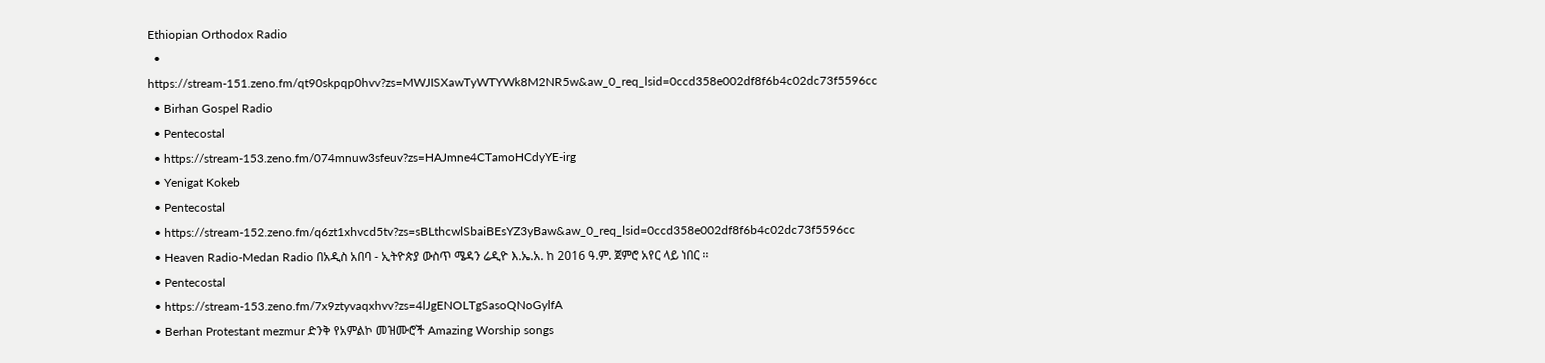Ethiopian Orthodox Radio
  • https://stream-151.zeno.fm/qt90skpqp0hvv?zs=MWJISXawTyWTYWk8M2NR5w&aw_0_req_lsid=0ccd358e002df8f6b4c02dc73f5596cc
  • Birhan Gospel Radio
  • Pentecostal
  • https://stream-153.zeno.fm/074mnuw3sfeuv?zs=HAJmne4CTamoHCdyYE-irg
  • Yenigat Kokeb
  • Pentecostal
  • https://stream-152.zeno.fm/q6zt1xhvcd5tv?zs=sBLthcwlSbaiBEsYZ3yBaw&aw_0_req_lsid=0ccd358e002df8f6b4c02dc73f5596cc
  • Heaven Radio-Medan Radio በአዲስ አበባ - ኢትዮጵያ ውስጥ ሜዳን ሬዲዮ እ.ኤ.አ. ከ 2016 ዓ.ም. ጀምሮ አየር ላይ ነበር ፡፡
  • Pentecostal
  • https://stream-153.zeno.fm/7x9ztyvaqxhvv?zs=4lJgENOLTgSasoQNoGylfA
  • Berhan Protestant mezmur ድንቅ የአምልኮ መዝሙሮች Amazing Worship songs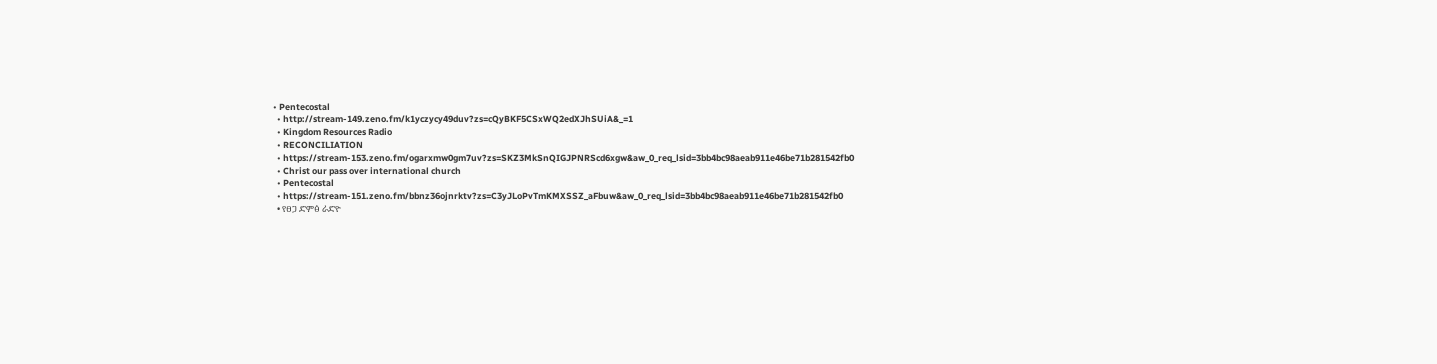• Pentecostal
  • http://stream-149.zeno.fm/k1yczycy49duv?zs=cQyBKF5CSxWQ2edXJhSUiA&_=1
  • Kingdom Resources Radio
  • RECONCILIATION
  • https://stream-153.zeno.fm/ogarxmw0gm7uv?zs=SKZ3MkSnQIGJPNRScd6xgw&aw_0_req_lsid=3bb4bc98aeab911e46be71b281542fb0
  • Christ our pass over international church
  • Pentecostal
  • https://stream-151.zeno.fm/bbnz36ojnrktv?zs=C3yJLoPvTmKMXSSZ_aFbuw&aw_0_req_lsid=3bb4bc98aeab911e46be71b281542fb0
  • የፀጋ ድምፅ ራድዮ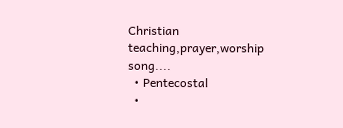Christian teaching,prayer,worship song....
  • Pentecostal
  •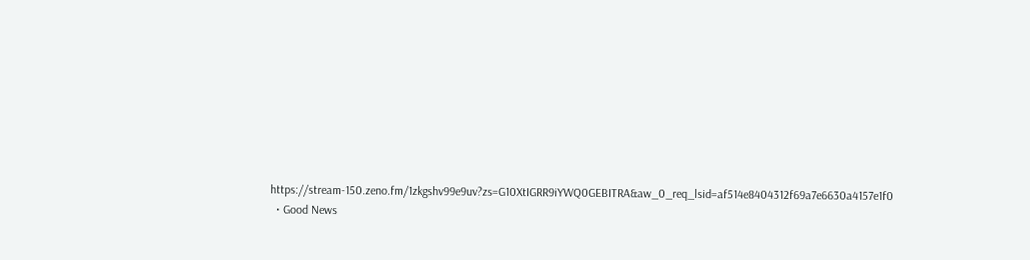https://stream-150.zeno.fm/1zkgshv99e9uv?zs=G10XtIGRR9iYWQ0GEBITRA&aw_0_req_lsid=af514e8404312f69a7e6630a4157e1f0
  • Good News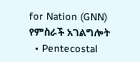for Nation (GNN) የምስራች አገልግሎት
  • Pentecostal